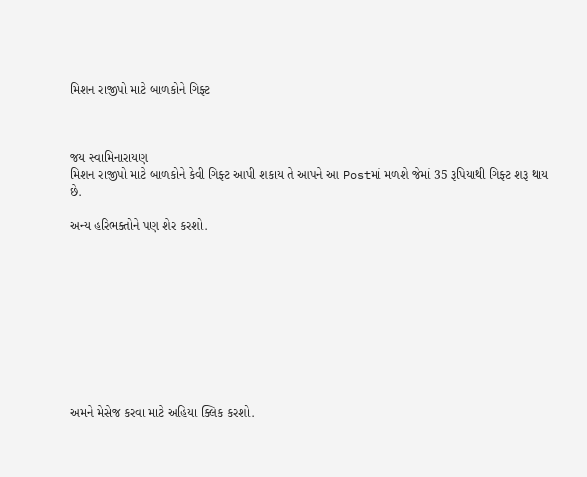મિશન રાજીપો માટે બાળકોને ગિફ્ટ



જય સ્વામિનારાયણ
મિશન રાજીપો માટે બાળકોને કેવી ગિફ્ટ આપી શકાય તે આપને આ Postમાં મળશે જેમાં 35 રૂપિયાથી ગિફ્ટ શરૂ થાય છે.

અન્ય હરિભક્તોને પણ શેર કરશો.










અમને મેસેજ કરવા માટે અહિયા ક્લિક કરશો.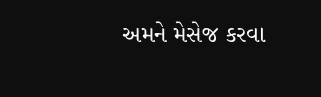અમને મેસેજ કરવા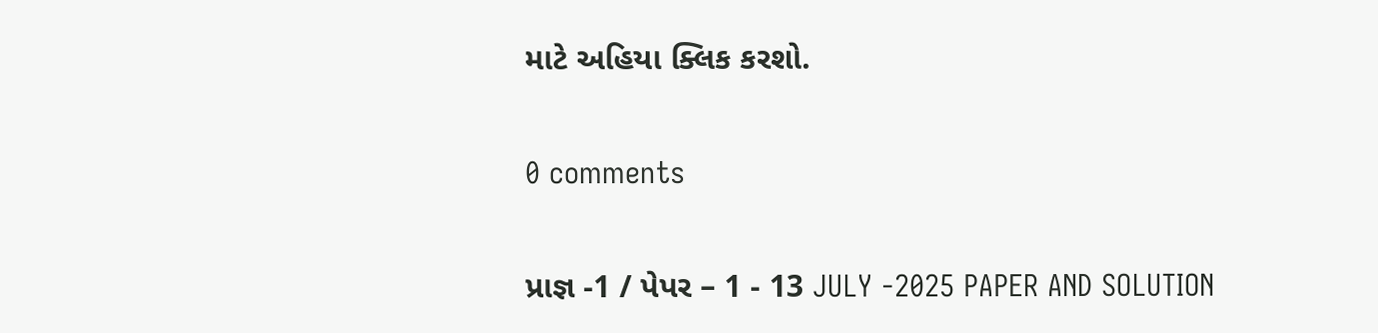માટે અહિયા ક્લિક કરશો.

0 comments

પ્રાજ્ઞ -1 / પેપર – 1 - 13 JULY -2025 PAPER AND SOLUTION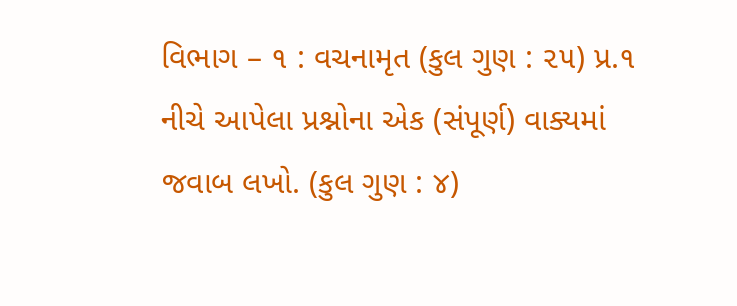વિભાગ – ૧ : વચનામૃત (કુલ ગુણ : ૨૫) પ્ર.૧ નીચે આપેલા પ્રશ્નોના એક (સંપૂર્ણ) વાક્યમાં જવાબ લખો. (કુલ ગુણ : ૪)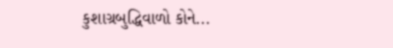કુશાગ્રબુદ્ધિવાળો કોને...